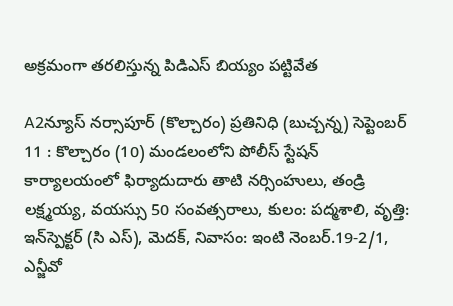అక్రమంగా తరలిస్తున్న పిడిఎస్ బియ్యం పట్టివేత

A2న్యూస్ నర్సాపూర్ (కొల్చారం) ప్రతినిధి (బుచ్చన్న) సెప్టెంబర్ 11 : కొల్చారం (10) మండలంలోని పోలీస్ స్టేషన్ కార్యాలయంలో ఫిర్యాదుదారు తాటి నర్సింహులు, తండ్రి లక్ష్మయ్య, వయస్సు 50 సంవత్సరాలు, కులం: పద్మశాలి, వృత్తి: ఇన్‌స్పెక్టర్ (సి ఎస్), మెదక్, నివాసం: ఇంటి నెంబర్.19-2/1, ఎన్జీవో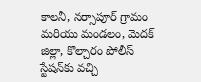కాలనీ, నర్సాపూర్ గ్రామం మరియు మండలం, మెదక్ జిల్లా, కొల్చారం పోలీస్ స్టేషన్‌కు వచ్చి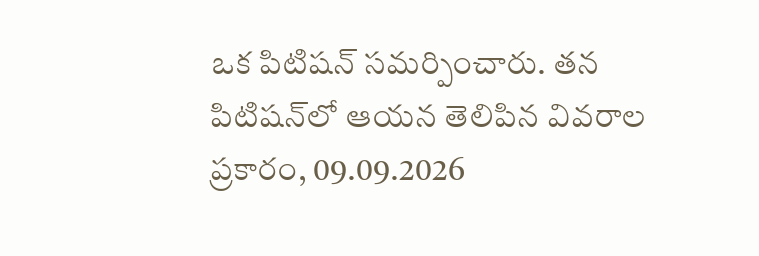ఒక పిటిషన్ సమర్పించారు. తన పిటిషన్‌లో ఆయన తెలిపిన వివరాల ప్రకారం, 09.09.2026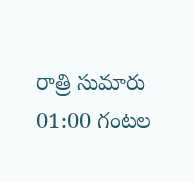రాత్రి సుమారు 01:00 గంటల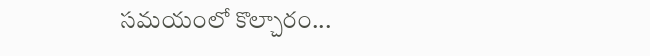సమయంలో కొల్చారం...